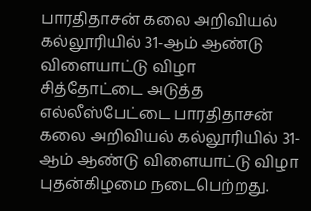பாரதிதாசன் கலை அறிவியல் கல்லூரியில் 31-ஆம் ஆண்டு விளையாட்டு விழா
சித்தோட்டை அடுத்த எல்லீஸ்பேட்டை பாரதிதாசன் கலை அறிவியல் கல்லூரியில் 31-ஆம் ஆண்டு விளையாட்டு விழா புதன்கிழமை நடைபெற்றது.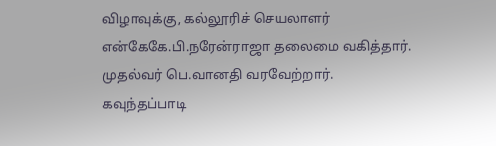விழாவுக்கு, கல்லூரிச் செயலாளர் என்கேகே.பி.நரேன்ராஜா தலைமை வகித்தார். முதல்வர் பெ.வானதி வரவேற்றார். கவுந்தப்பாடி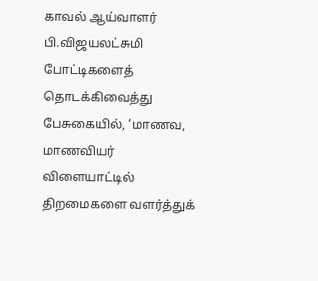காவல் ஆய்வாளர் பி.விஜயலட்சுமி போட்டிகளைத் தொடக்கிவைத்து பேசுகையில், ‘மாணவ, மாணவியர் விளையாட்டில் திறமைகளை வளர்த்துக்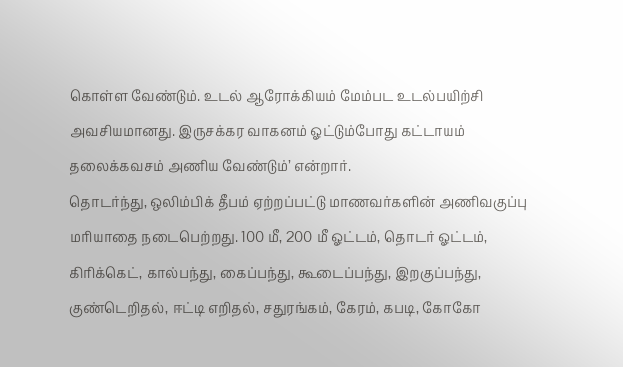கொள்ள வேண்டும். உடல் ஆரோக்கியம் மேம்பட உடல்பயிற்சி அவசியமானது. இருசக்கர வாகனம் ஓட்டும்போது கட்டாயம் தலைக்கவசம் அணிய வேண்டும்’ என்றார்.
தொடர்ந்து, ஒலிம்பிக் தீபம் ஏற்றப்பட்டு மாணவர்களின் அணிவகுப்பு மரியாதை நடைபெற்றது. 100 மீ, 200 மீ ஓட்டம், தொடர் ஓட்டம், கிரிக்கெட், கால்பந்து, கைப்பந்து, கூடைப்பந்து, இறகுப்பந்து, குண்டெறிதல், ஈட்டி எறிதல், சதுரங்கம், கேரம், கபடி, கோகோ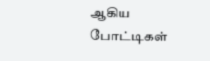ஆகிய போட்டிகள்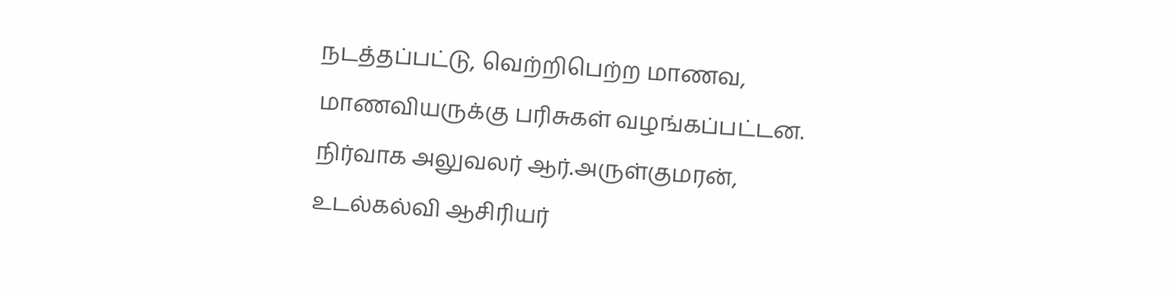நடத்தப்பட்டு, வெற்றிபெற்ற மாணவ, மாணவியருக்கு பரிசுகள் வழங்கப்பட்டன. நிர்வாக அலுவலர் ஆர்.அருள்குமரன், உடல்கல்வி ஆசிரியர்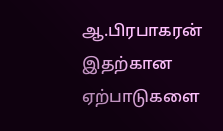ஆ.பிரபாகரன் இதற்கான ஏற்பாடுகளை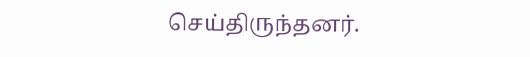செய்திருந்தனர்.